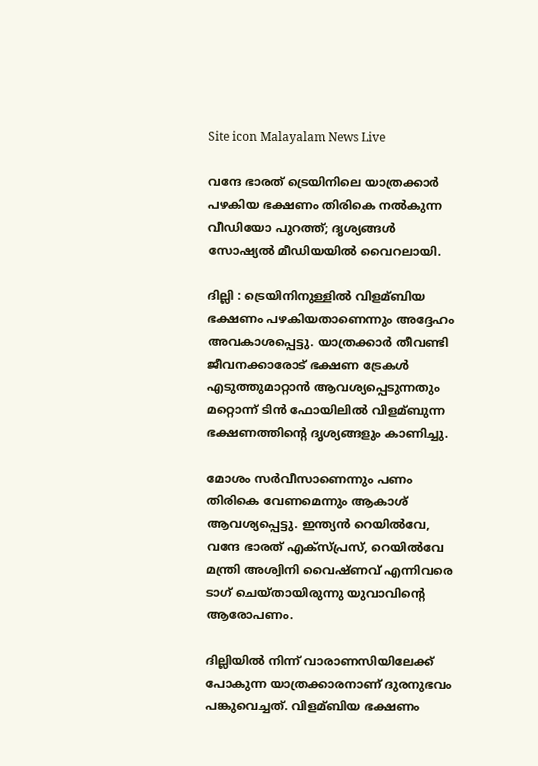Site icon Malayalam News Live

വന്ദേ ഭാരത് ട്രെയിനിലെ യാത്രക്കാര്‍ പഴകിയ ഭക്ഷണം തിരികെ നല്‍കുന്ന വീഡിയോ പുറത്ത്; ദൃശ്യങ്ങള്‍ സോഷ്യല്‍ മീഡിയയില്‍ വൈറലായി.

ദില്ലി : ട്രെയിനിനുള്ളില്‍ വിളമ്ബിയ ഭക്ഷണം പഴകിയതാണെന്നും അദ്ദേഹം അവകാശപ്പെട്ടു. യാത്രക്കാര്‍ തീവണ്ടി ജീവനക്കാരോട് ഭക്ഷണ ട്രേകള്‍ എടുത്തുമാറ്റാൻ ആവശ്യപ്പെടുന്നതും മറ്റൊന്ന് ടിൻ ഫോയിലില്‍ വിളമ്ബുന്ന ഭക്ഷണത്തിന്റെ ദൃശ്യങ്ങളും കാണിച്ചു.

മോശം സര്‍വീസാണെന്നും പണം തിരികെ വേണമെന്നും ആകാശ് ആവശ്യപ്പെട്ടു. ഇന്ത്യൻ റെയില്‍വേ, വന്ദേ ഭാരത് എക്സ്പ്രസ്, റെയില്‍വേ മന്ത്രി അശ്വിനി വൈഷ്ണവ് എന്നിവരെ ടാഗ് ചെയ്തായിരുന്നു യുവാവിന്റെ ആരോപണം.

ദില്ലിയില്‍ നിന്ന് വാരാണസിയിലേക്ക് പോകുന്ന യാത്രക്കാരനാണ് ദുരനുഭവം പങ്കുവെച്ചത്. വിളമ്ബിയ ഭക്ഷണം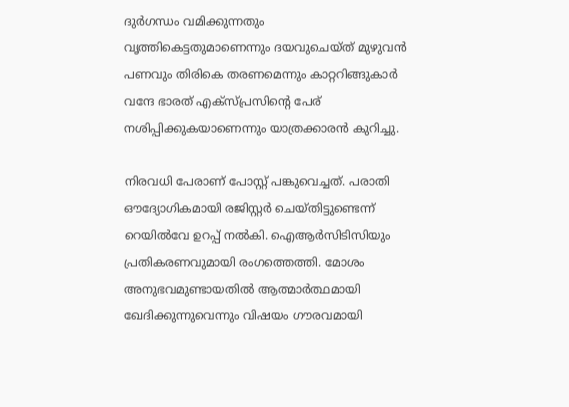ദുര്‍ഗന്ധം വമിക്കുന്നതും വൃത്തികെട്ടതുമാണെന്നും ദയവുചെയ്ത് മുഴുവൻ പണവും തിരികെ തരണമെന്നും കാറ്ററിങ്ങുകാര്‍ വന്ദേ ഭാരത് എക്‌സ്പ്രസിന്റെ പേര് നശിപ്പിക്കുകയാണെന്നും യാത്രക്കാരൻ കുറിച്ചു.

നിരവധി പേരാണ് പോസ്റ്റ് പങ്കുവെച്ചത്. പരാതി ഔദ്യോഗികമായി രജിസ്റ്റര്‍ ചെയ്തിട്ടുണ്ടെന്ന് റെയില്‍വേ ഉറപ്പ് നല്‍കി. ഐആര്‍സിടിസിയും പ്രതികരണവുമായി രംഗത്തെത്തി. മോശം അനുഭവമുണ്ടായതില്‍ ആത്മാര്‍ത്ഥമായി ഖേദിക്കുന്നുവെന്നും വിഷയം ഗൗരവമായി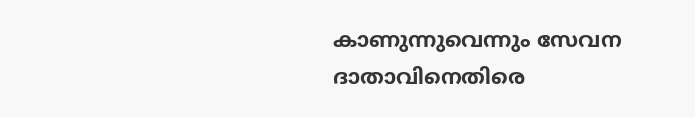കാണുന്നുവെന്നും സേവന ദാതാവിനെതിരെ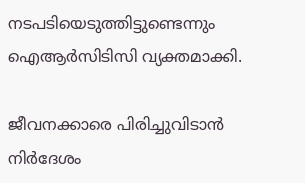നടപടിയെടുത്തിട്ടുണ്ടെന്നും ഐആര്‍സിടിസി വ്യക്തമാക്കി.

ജീവനക്കാരെ പിരിച്ചുവിടാൻ നിര്‍ദേശം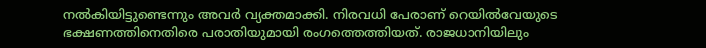നല്‍കിയിട്ടുണ്ടെന്നും അവര്‍ വ്യക്തമാക്കി. നിരവധി പേരാണ് റെയില്‍വേയുടെ ഭക്ഷണത്തിനെതിരെ പരാതിയുമായി രംഗത്തെത്തിയത്. രാജധാനിയിലും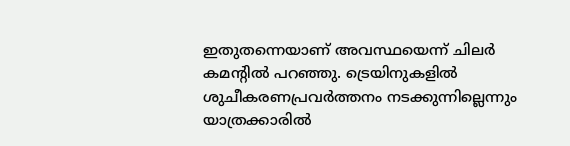ഇതുതന്നെയാണ് അവസ്ഥയെന്ന് ചിലര്‍ കമന്റില്‍ പറഞ്ഞു. ട്രെയിനുകളില്‍ ശുചീകരണപ്രവര്‍ത്തനം നടക്കുന്നില്ലെന്നും യാത്രക്കാരില്‍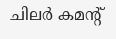ചിലര്‍ കമന്റ്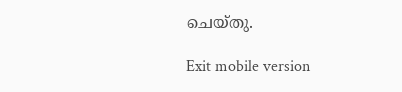ചെയ്തു.

Exit mobile version